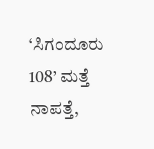‘ಸಿಗಂದೂರು 108’ ಮತ್ತೆ ನಾಪತ್ತೆ,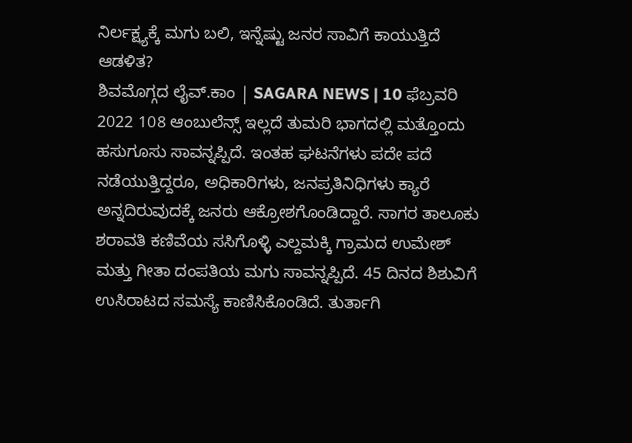ನಿರ್ಲಕ್ಷ್ಯಕ್ಕೆ ಮಗು ಬಲಿ, ಇನ್ನೆಷ್ಟು ಜನರ ಸಾವಿಗೆ ಕಾಯುತ್ತಿದೆ ಆಡಳಿತ?
ಶಿವಮೊಗ್ಗದ ಲೈವ್.ಕಾಂ | SAGARA NEWS | 10 ಫೆಬ್ರವರಿ 2022 108 ಆಂಬುಲೆನ್ಸ್ ಇಲ್ಲದೆ ತುಮರಿ ಭಾಗದಲ್ಲಿ ಮತ್ತೊಂದು ಹಸುಗೂಸು ಸಾವನ್ನಪ್ಪಿದೆ. ಇಂತಹ ಘಟನೆಗಳು ಪದೇ ಪದೆ ನಡೆಯುತ್ತಿದ್ದರೂ, ಅಧಿಕಾರಿಗಳು, ಜನಪ್ರತಿನಿಧಿಗಳು ಕ್ಯಾರೆ ಅನ್ನದಿರುವುದಕ್ಕೆ ಜನರು ಆಕ್ರೋಶಗೊಂಡಿದ್ದಾರೆ. ಸಾಗರ ತಾಲೂಕು ಶರಾವತಿ ಕಣಿವೆಯ ಸಸಿಗೊಳ್ಳಿ ಎಲ್ದಮಕ್ಕಿ ಗ್ರಾಮದ ಉಮೇಶ್ ಮತ್ತು ಗೀತಾ ದಂಪತಿಯ ಮಗು ಸಾವನ್ನಪ್ಪಿದೆ. 45 ದಿನದ ಶಿಶುವಿಗೆ ಉಸಿರಾಟದ ಸಮಸ್ಯೆ ಕಾಣಿಸಿಕೊಂಡಿದೆ. ತುರ್ತಾಗಿ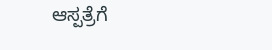ಆಸ್ಪತ್ರೆಗೆ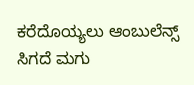ಕರೆದೊಯ್ಯಲು ಆಂಬುಲೆನ್ಸ್ ಸಿಗದೆ ಮಗು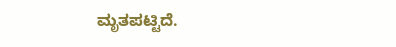ಮೃತಪಟ್ಟಿದೆ.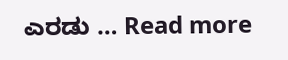ಎರಡು … Read more